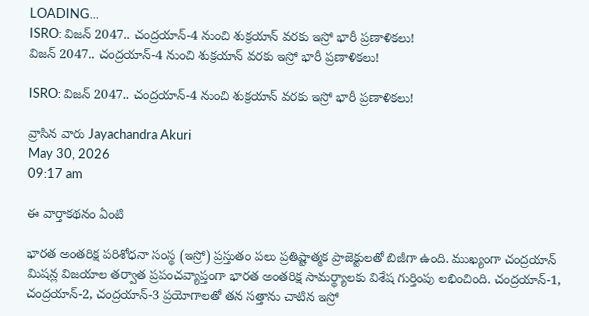LOADING...
ISRO: విజన్‌ 2047.. చంద్రయాన్-4 నుంచి శుక్రయాన్‌ వరకు ఇస్రో భారీ ప్రణాళికలు!
విజన్‌ 2047.. చంద్రయాన్-4 నుంచి శుక్రయాన్‌ వరకు ఇస్రో భారీ ప్రణాళికలు!

ISRO: విజన్‌ 2047.. చంద్రయాన్-4 నుంచి శుక్రయాన్‌ వరకు ఇస్రో భారీ ప్రణాళికలు!

వ్రాసిన వారు Jayachandra Akuri
May 30, 2026
09:17 am

ఈ వార్తాకథనం ఏంటి

భారత అంతరిక్ష పరిశోధనా సంస్థ (ఇస్రో) ప్రస్తుతం పలు ప్రతిష్టాత్మక ప్రాజెక్టులతో బిజీగా ఉంది. ముఖ్యంగా చంద్రయాన్ మిషన్ల విజయాల తర్వాత ప్రపంచవ్యాప్తంగా భారత అంతరిక్ష సామర్థ్యాలకు విశేష గుర్తింపు లభించింది. చంద్రయాన్-1, చంద్రయాన్-2, చంద్రయాన్-3 ప్రయోగాలతో తన సత్తాను చాటిన ఇస్రో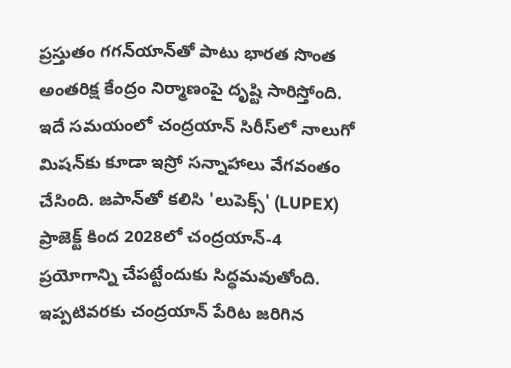ప్రస్తుతం గగన్‌యాన్‌తో పాటు భారత సొంత అంతరిక్ష కేంద్రం నిర్మాణంపై దృష్టి సారిస్తోంది. ఇదే సమయంలో చంద్రయాన్ సిరీస్‌లో నాలుగో మిషన్‌కు కూడా ఇస్రో సన్నాహాలు వేగవంతం చేసింది. జపాన్‌తో కలిసి 'లుపెక్స్‌' (LUPEX) ప్రాజెక్ట్‌ కింద 2028లో చంద్రయాన్-4 ప్రయోగాన్ని చేపట్టేందుకు సిద్ధమవుతోంది. ఇప్పటివరకు చంద్రయాన్ పేరిట జరిగిన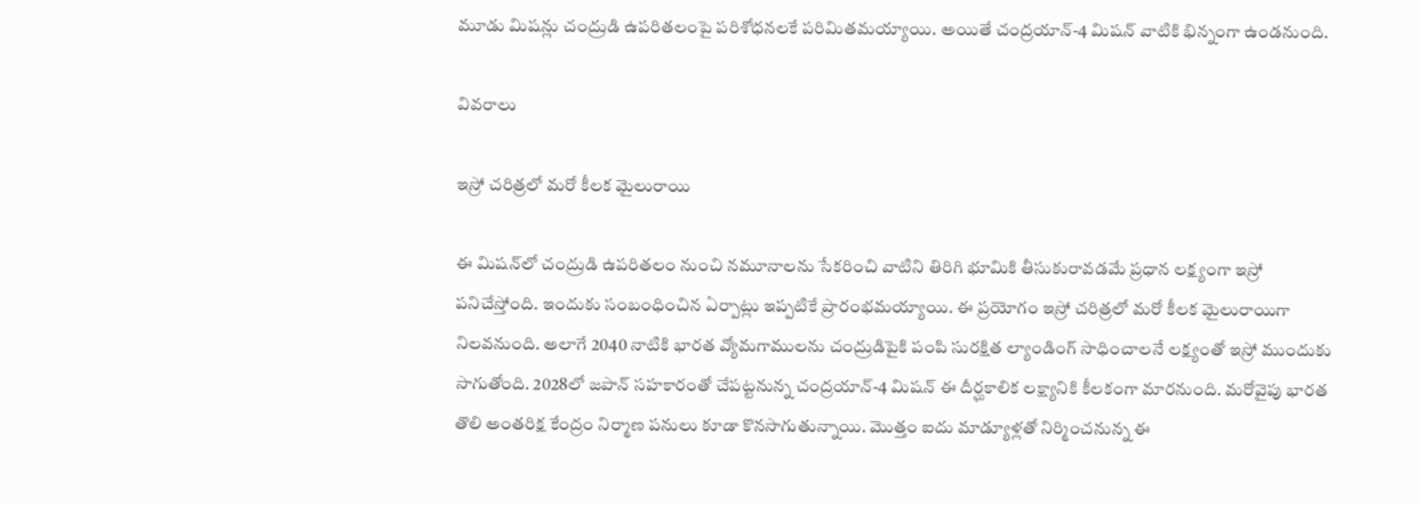మూడు మిషన్లు చంద్రుడి ఉపరితలంపై పరిశోధనలకే పరిమితమయ్యాయి. అయితే చంద్రయాన్-4 మిషన్‌ వాటికి భిన్నంగా ఉండనుంది.

వివరాలు

ఇస్రో చరిత్రలో మరో కీలక మైలురాయి

ఈ మిషన్‌లో చంద్రుడి ఉపరితలం నుంచి నమూనాలను సేకరించి వాటిని తిరిగి భూమికి తీసుకురావడమే ప్రధాన లక్ష్యంగా ఇస్రో పనిచేస్తోంది. ఇందుకు సంబంధించిన ఏర్పాట్లు ఇప్పటికే ప్రారంభమయ్యాయి. ఈ ప్రయోగం ఇస్రో చరిత్రలో మరో కీలక మైలురాయిగా నిలవనుంది. అలాగే 2040 నాటికి భారత వ్యోమగాములను చంద్రుడిపైకి పంపి సురక్షిత ల్యాండింగ్‌ సాధించాలనే లక్ష్యంతో ఇస్రో ముందుకు సాగుతోంది. 2028లో జపాన్‌ సహకారంతో చేపట్టనున్న చంద్రయాన్-4 మిషన్‌ ఈ దీర్ఘకాలిక లక్ష్యానికి కీలకంగా మారనుంది. మరోవైపు భారత తొలి అంతరిక్ష కేంద్రం నిర్మాణ పనులు కూడా కొనసాగుతున్నాయి. మొత్తం ఐదు మాడ్యూళ్లతో నిర్మించనున్న ఈ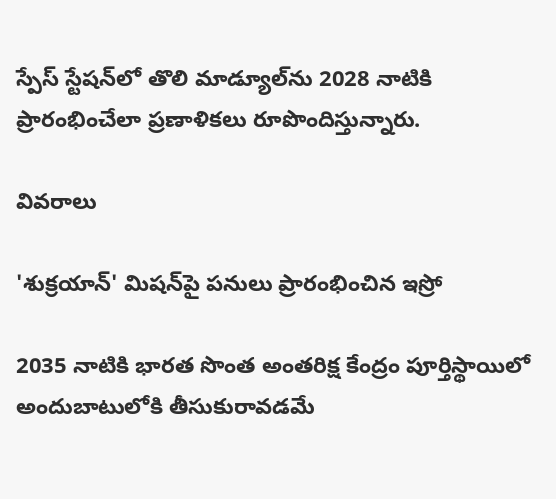స్పేస్‌ స్టేషన్‌లో తొలి మాడ్యూల్‌ను 2028 నాటికి ప్రారంభించేలా ప్రణాళికలు రూపొందిస్తున్నారు.

వివరాలు

'శుక్రయాన్‌' మిషన్‌పై పనులు ప్రారంభించిన ఇస్రో

2035 నాటికి భారత సొంత అంతరిక్ష కేంద్రం పూర్తిస్థాయిలో అందుబాటులోకి తీసుకురావడమే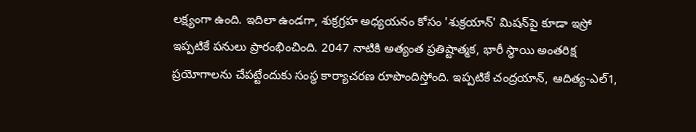లక్ష్యంగా ఉంది. ఇదిలా ఉండగా, శుక్రగ్రహ అధ్యయనం కోసం 'శుక్రయాన్‌' మిషన్‌పై కూడా ఇస్రో ఇప్పటికే పనులు ప్రారంభించింది. 2047 నాటికి అత్యంత ప్రతిష్టాత్మక, భారీ స్థాయి అంతరిక్ష ప్రయోగాలను చేపట్టేందుకు సంస్థ కార్యాచరణ రూపొందిస్తోంది. ఇప్పటికే చంద్రయాన్‌, ఆదిత్య-ఎల్1,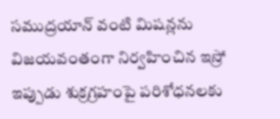సముద్రయాన్‌ వంటి మిషన్లను విజయవంతంగా నిర్వహించిన ఇస్రో ఇప్పుడు శుక్రగ్రహంపై పరిశోధనలకు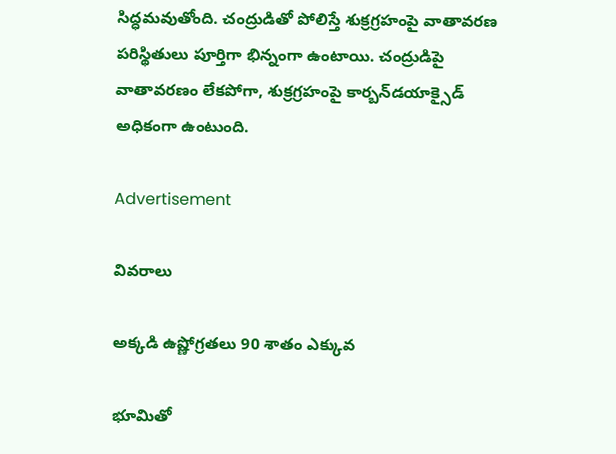సిద్ధమవుతోంది. చంద్రుడితో పోలిస్తే శుక్రగ్రహంపై వాతావరణ పరిస్థితులు పూర్తిగా భిన్నంగా ఉంటాయి. చంద్రుడిపై వాతావరణం లేకపోగా, శుక్రగ్రహంపై కార్బన్‌డయాక్సైడ్‌ అధికంగా ఉంటుంది.

Advertisement

వివరాలు

అక్కడి ఉష్ణోగ్రతలు 90 శాతం ఎక్కువ

భూమితో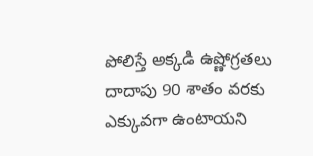పోలిస్తే అక్కడి ఉష్ణోగ్రతలు దాదాపు 90 శాతం వరకు ఎక్కువగా ఉంటాయని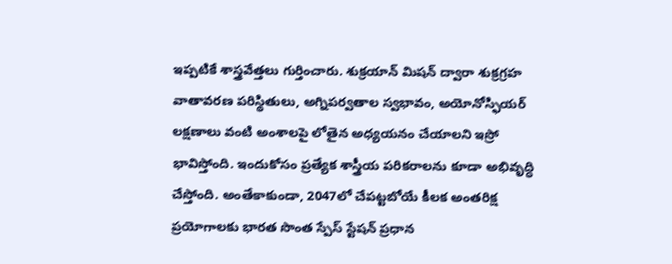ఇప్పటికే శాస్త్రవేత్తలు గుర్తించారు. శుక్రయాన్‌ మిషన్‌ ద్వారా శుక్రగ్రహ వాతావరణ పరిస్థితులు, అగ్నిపర్వతాల స్వభావం, అయోనోస్ఫియర్‌ లక్షణాలు వంటి అంశాలపై లోతైన అధ్యయనం చేయాలని ఇస్రో భావిస్తోంది. ఇందుకోసం ప్రత్యేక శాస్త్రీయ పరికరాలను కూడా అభివృద్ధి చేస్తోంది. అంతేకాకుండా, 2047లో చేపట్టబోయే కీలక అంతరిక్ష ప్రయోగాలకు భారత సొంత స్పేస్‌ స్టేషన్‌ ప్రధాన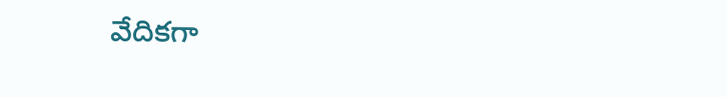వేదికగా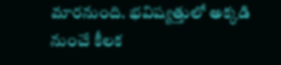మారనుంది. భవిష్యత్తులో అక్కడి నుంచే కీలక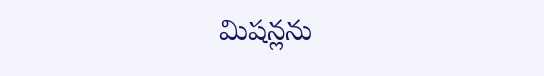మిషన్లను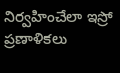నిర్వహించేలా ఇస్రో ప్రణాళికలు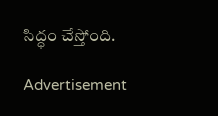సిద్ధం చేస్తోంది.

Advertisement